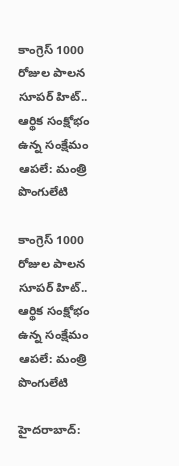కాంగ్రెస్ 1000 రోజుల పాలన సూపర్ హిట్.. ఆర్థిక సంక్షోభం ఉన్న సంక్షేమం ఆపలే: మంత్రి పొంగులేటి

కాంగ్రెస్ 1000 రోజుల పాలన సూపర్ హిట్.. ఆర్థిక సంక్షోభం ఉన్న సంక్షేమం ఆపలే: మంత్రి పొంగులేటి

హైదరాబాద్: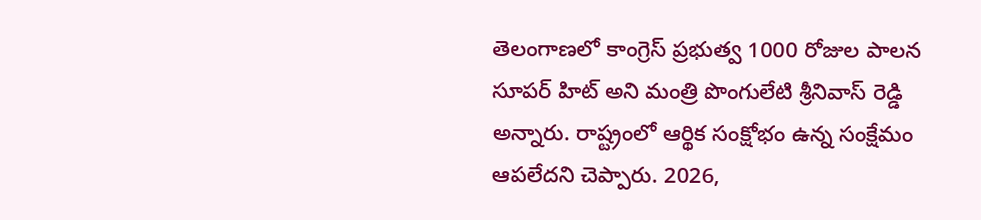తెలంగాణలో కాంగ్రెస్ ప్రభుత్వ 1000 రోజుల పాలన సూపర్ హిట్ అని మంత్రి పొంగులేటి శ్రీనివాస్ రెడ్డి అన్నారు. రాష్ట్రంలో ఆర్థిక సంక్షోభం ఉన్న సంక్షేమం ఆపలేదని చెప్పారు. 2026,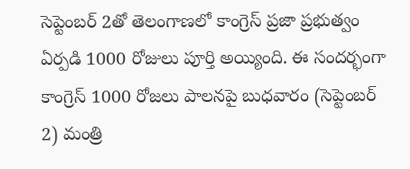సెప్టెంబర్ 2తో తెలంగాణలో కాంగ్రెస్ ప్రజా ప్రభుత్వం ఏర్పడి 1000 రోజులు పూర్తి అయ్యింది. ఈ సందర్భంగా కాంగ్రెస్ 1000 రోజలు పాలనపై బుధవారం (సెప్టెంబర్ 2) మంత్రి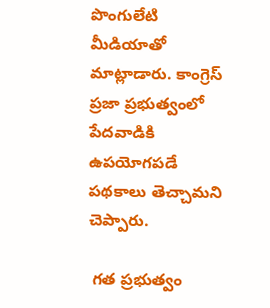పొంగులేటి మీడియాతో మాట్లాడారు. కాంగ్రెస్ ప్రజా ప్రభుత్వంలో పేదవాడికి ఉపయోగపడే పథకాలు తెచ్చామని చెప్పారు.

 గత ప్రభుత్వం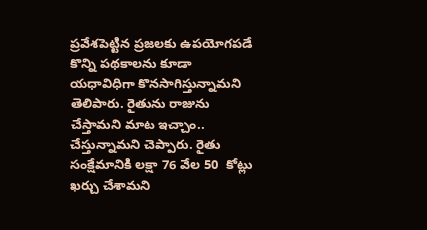ప్రవేశపెట్టిన ప్రజలకు ఉపయోగపడే కొన్ని పథకాలను కూడా యధావిధిగా కొనసాగిస్తున్నామని తెలిపారు. రైతును రాజును చేస్తామని మాట ఇచ్చాం.. చేస్తున్నామని చెప్పారు. రైతు సంక్షేమానికి లక్షా 76 వేల 50  కోట్లు ఖర్చు చేశామని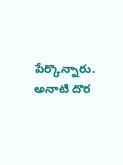పేర్కొన్నారు. అనాటి దొర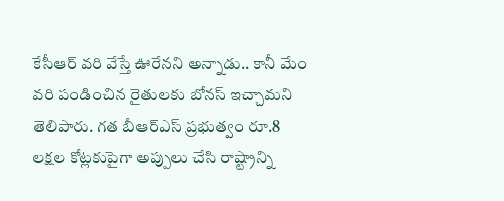కేసీఆర్ వరి వేస్తే ఊరేనని అన్నాడు.. కానీ మేం వరి పండించిన రైతులకు బోనస్ ఇచ్చామని తెలిపారు. గత బీఆర్ఎస్ ప్రభుత్వం రూ.8 లక్షల కోట్లకుపైగా అప్పులు చేసి రాష్ట్రాన్ని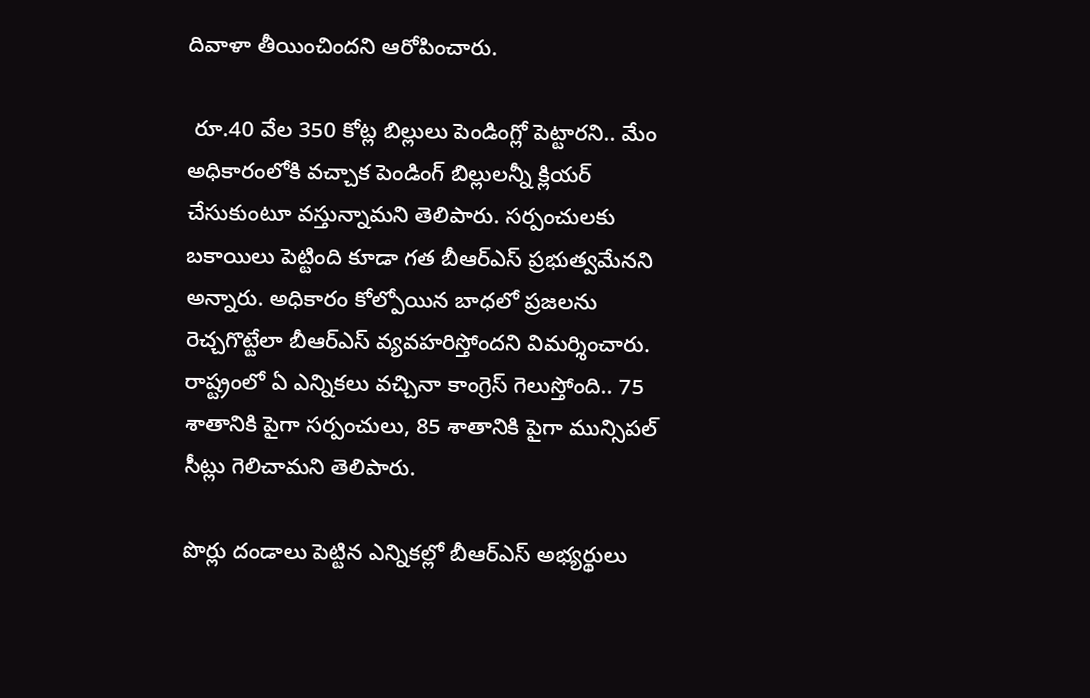దివాళా తీయించిందని ఆరోపించారు.

 రూ.40 వేల 350 కోట్ల బిల్లులు పెండింగ్లో పెట్టారని.. మేం అధికారంలోకి వచ్చాక పెండింగ్ బిల్లులన్నీ క్లియర్ చేసుకుంటూ వస్తున్నామని తెలిపారు. సర్పంచులకు బకాయిలు పెట్టింది కూడా గత బీఆర్ఎస్ ప్రభుత్వమేనని అన్నారు. అధికారం కోల్పోయిన బాధలో ప్రజలను రెచ్చగొట్టేలా బీఆర్ఎస్ వ్యవహరిస్తోందని విమర్శించారు. రాష్ట్రంలో ఏ ఎన్నికలు వచ్చినా కాంగ్రెస్ గెలుస్తోంది.. 75 శాతానికి పైగా సర్పంచులు, 85 శాతానికి పైగా మున్సిపల్ సీట్లు గెలిచామని తెలిపారు.

పొర్లు దండాలు పెట్టిన ఎన్నికల్లో బీఆర్ఎస్ అభ్యర్థులు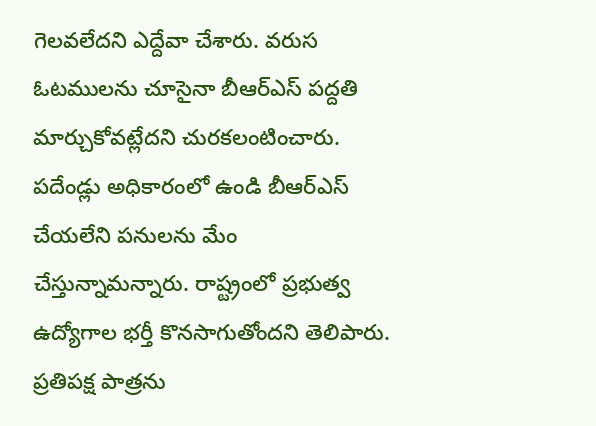గెలవలేదని ఎద్దేవా చేశారు. వరుస ఓటములను చూసైనా బీఆర్ఎస్ పద్దతి మార్చుకోవట్లేదని చురకలంటించారు. పదేండ్లు అధికారంలో ఉండి బీఆర్ఎస్ చేయలేని పనులను మేం చేస్తున్నామన్నారు. రాష్ట్రంలో ప్రభుత్వ ఉద్యోగాల భర్తీ కొనసాగుతోందని తెలిపారు. ప్రతిపక్ష పాత్రను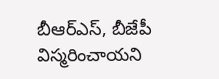బీఆర్ఎస్, బీజేపీ విస్మరించాయని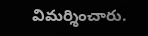విమర్శించారు.